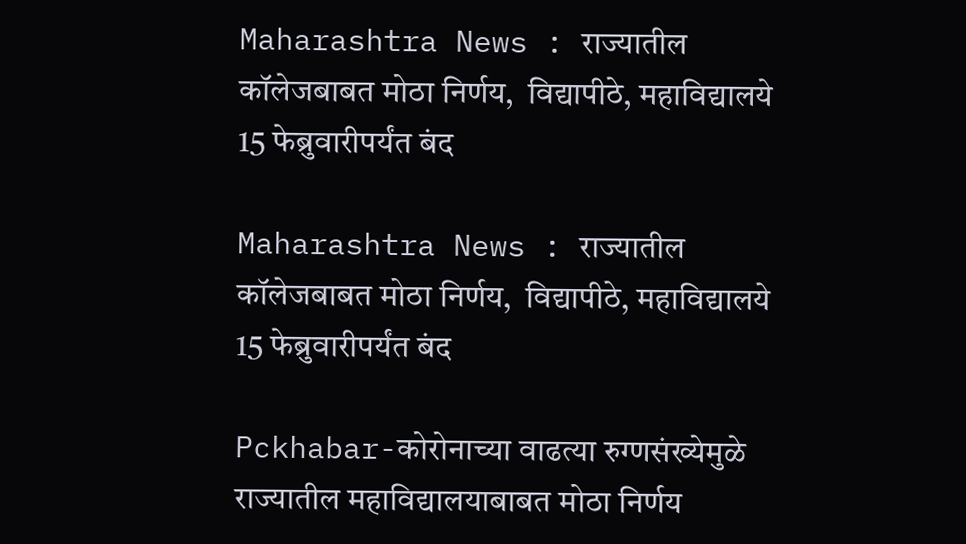Maharashtra News : राज्यातील कॉलेजबाबत मोठा निर्णय,  विद्यापीठे, महाविद्यालये 15 फेब्रुवारीपर्यंत बंद

Maharashtra News : राज्यातील कॉलेजबाबत मोठा निर्णय,  विद्यापीठे, महाविद्यालये 15 फेब्रुवारीपर्यंत बंद

Pckhabar-कोरोनाच्या वाढत्या रुग्णसंख्येमुळे राज्यातील महाविद्यालयाबाबत मोठा निर्णय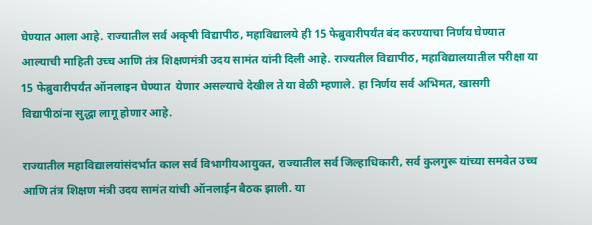घेण्यात आला आहे. राज्यातील सर्व अकृषी विद्यापीठ, महाविद्यालये ही 15 फेब्रुवारीपर्यंत बंद करण्याचा निर्णय घेण्यात आल्याची माहिती उच्च आणि तंत्र शिक्षणमंत्री उदय सामंत यांनी दिली आहे. राज्यतील विद्यापीठ, महाविद्यालयातील परीक्षा या 15 फेब्रुवारीपर्यंत ऑनलाइन घेण्यात  येणार असल्याचे देखील ते या वेळी म्हणाले. हा निर्णय सर्व अभिमत, खासगी विद्यापीठांना सुद्धा लागू होणार आहे.

राज्यातील महाविद्यालयांसंदर्भात काल सर्व विभागीयआयुक्त, राज्यातील सर्व जिल्हाधिकारी, सर्व कुलगुरू यांच्या समवेत उच्च आणि तंत्र शिक्षण मंत्री उदय सामंत यांची ऑनलाईन बैठक झाली. या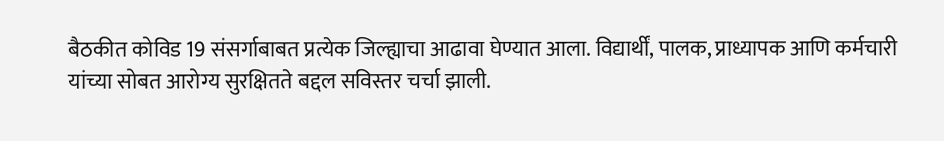बैठकीत कोविड 19 संसर्गाबाबत प्रत्येक जिल्ह्याचा आढावा घेण्यात आला. विद्यार्थीं, पालक, प्राध्यापक आणि कर्मचारी यांच्या सोबत आरोग्य सुरक्षितते बद्दल सविस्तर चर्चा झाली.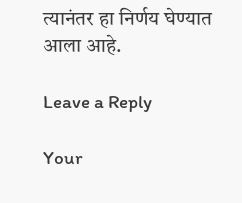त्यानंतर हा निर्णय घेण्यात आला आहे.

Leave a Reply

Your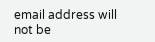email address will not be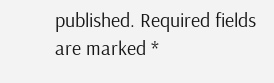published. Required fields are marked *